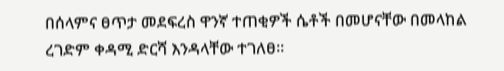በሰላምና ፀጥታ መደፍረስ ዋንኛ ተጠቂዎች ሴቶች በመሆናቸው በመላከል ረገድም ቀዳሚ ድርሻ እንዳላቸው ተገለፀ፡፡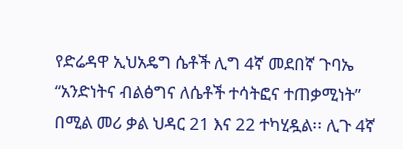የድሬዳዋ ኢህአዴግ ሴቶች ሊግ 4ኛ መደበኛ ጉባኤ “አንድነትና ብልፅግና ለሴቶች ተሳትፎና ተጠቃሚነት” በሚል መሪ ቃል ህዳር 21 እና 22 ተካሂዷል፡፡ ሊጉ 4ኛ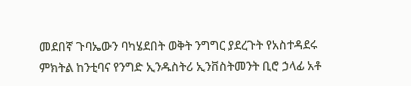መደበኛ ጉባኤውን ባካሄደበት ወቅት ንግግር ያደረጉት የአስተዳደሩ ምክትል ከንቲባና የንግድ ኢንዱስትሪ ኢንቨስትመንት ቢሮ ኃላፊ አቶ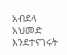አብደላ አህመድ እንደተናገሩት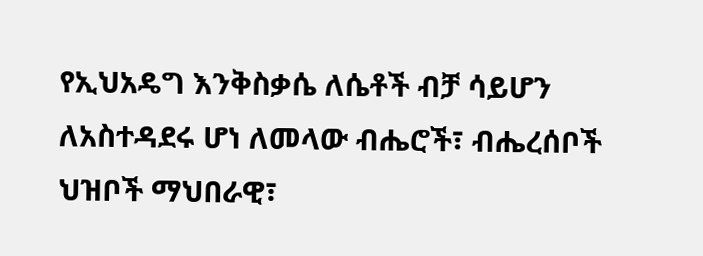የኢህአዴግ እንቅስቃሴ ለሴቶች ብቻ ሳይሆን ለአስተዳደሩ ሆነ ለመላው ብሔሮች፣ ብሔረሰቦች ህዝቦች ማህበራዊ፣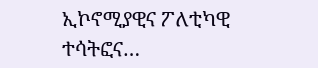ኢኮኖሚያዊና ፖለቲካዊ ተሳትፎና…